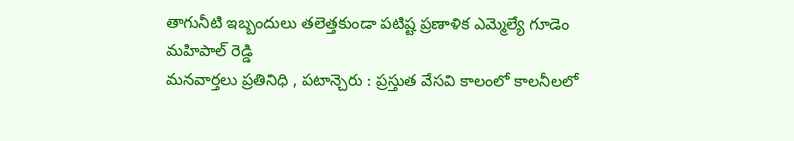తాగునీటి ఇబ్బందులు తలెత్తకుండా పటిష్ట ప్రణాళిక ఎమ్మెల్యే గూడెం మహిపాల్ రెడ్డి
మనవార్తలు ప్రతినిధి , పటాన్చెరు : ప్రస్తుత వేసవి కాలంలో కాలనీలలో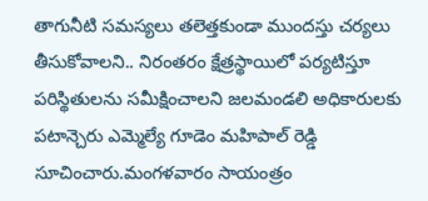తాగునీటి సమస్యలు తలెత్తకుండా ముందస్తు చర్యలు తీసుకోవాలని.. నిరంతరం క్షేత్రస్థాయిలో పర్యటిస్తూ పరిస్థితులను సమీక్షించాలని జలమండలి అధికారులకు పటాన్చెరు ఎమ్మెల్యే గూడెం మహిపాల్ రెడ్డి సూచించారు.మంగళవారం సాయంత్రం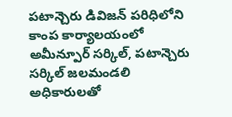పటాన్చెరు డివిజన్ పరిధిలోని కాంప కార్యాలయంలో అమీన్పూర్ సర్కిల్, పటాన్చెరు సర్కిల్ జలమండలి అధికారులతో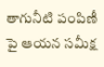తాగునీటి పంపిణీ పై ఆయన సమీక్ష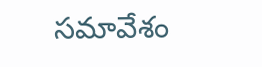సమావేశం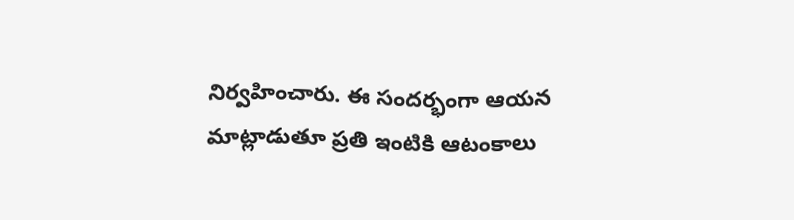నిర్వహించారు. ఈ సందర్భంగా ఆయన మాట్లాడుతూ ప్రతి ఇంటికి ఆటంకాలు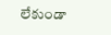లేకుండా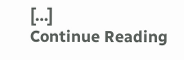[…]
Continue Reading